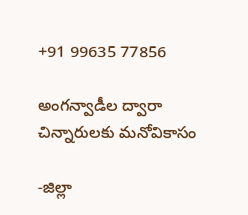+91 99635 77856

అంగన్వాడీల ద్వారా చిన్నారులకు మనోవికాసం

-జిల్లా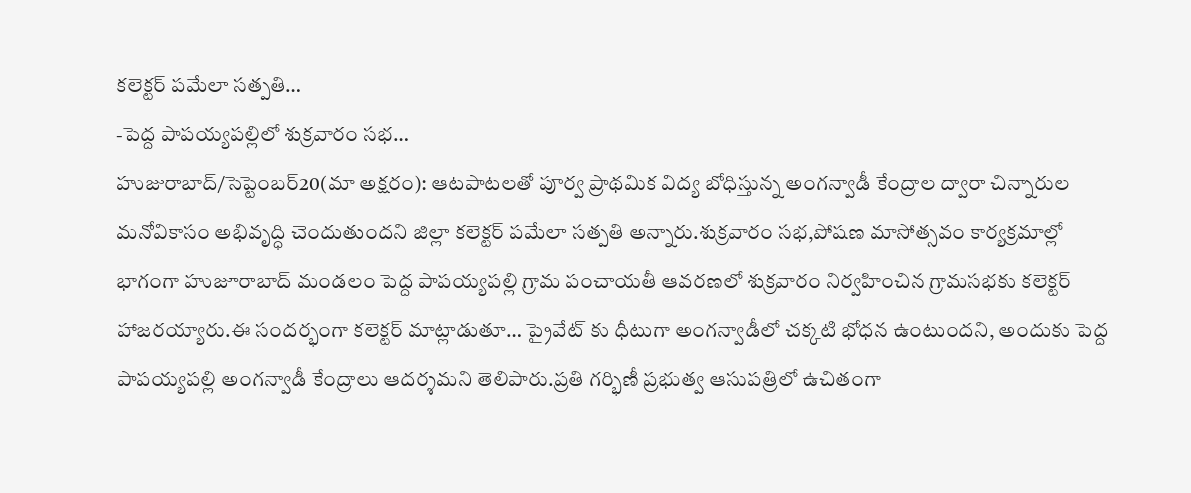కలెక్టర్ పమేలా సత్పతి…
-పెద్ద పాపయ్యపల్లిలో శుక్రవారం సభ…
హుజురాబాద్/సెప్టెంబర్20(మా అక్షరం): ఆటపాటలతో పూర్వ ప్రాథమిక విద్య బోధిస్తున్న అంగన్వాడీ కేంద్రాల ద్వారా చిన్నారుల మనోవికాసం అభివృద్ధి చెందుతుందని జిల్లా కలెక్టర్ పమేలా సత్పతి అన్నారు.శుక్రవారం సభ,పోషణ మాసోత్సవం కార్యక్రమాల్లో భాగంగా హుజూరాబాద్ మండలం పెద్ద పాపయ్యపల్లి గ్రామ పంచాయతీ ఆవరణలో శుక్రవారం నిర్వహించిన గ్రామసభకు కలెక్టర్ హాజరయ్యారు.ఈ సందర్భంగా కలెక్టర్ మాట్లాడుతూ… ప్రైవేట్ కు ధీటుగా అంగన్వాడీలో చక్కటి భోధన ఉంటుందని, అందుకు పెద్ద పాపయ్యపల్లి అంగన్వాడీ కేంద్రాలు ఆదర్శమని తెలిపారు.ప్రతి గర్భిణీ ప్రభుత్వ ఆసుపత్రిలో ఉచితంగా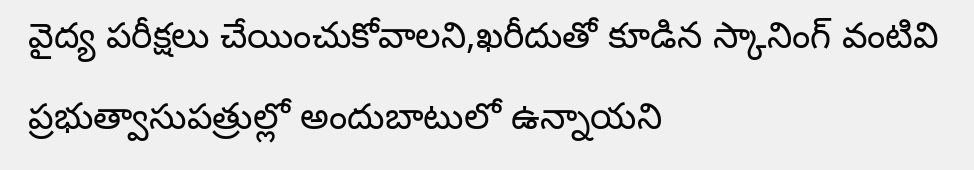వైద్య పరీక్షలు చేయించుకోవాలని,ఖరీదుతో కూడిన స్కానింగ్ వంటివి ప్రభుత్వాసుపత్రుల్లో అందుబాటులో ఉన్నాయని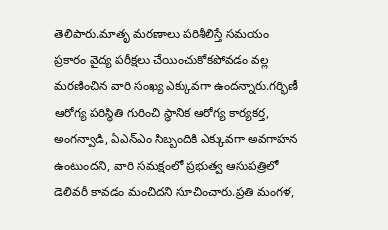తెలిపారు.మాతృ మరణాలు పరిశీలిస్తే సమయం ప్రకారం వైద్య పరీక్షలు చేయించుకోకపోవడం వల్ల మరణించిన వారి సంఖ్య ఎక్కువగా ఉందన్నారు.గర్భిణీ ఆరోగ్య పరిస్థితి గురించి స్థానిక ఆరోగ్య కార్యకర్త, అంగన్వాడి, ఏఎన్ఎం సిబ్బందికి ఎక్కువగా అవగాహన ఉంటుందని, వారి సమక్షంలో ప్రభుత్వ ఆసుపత్రిలో డెలివరీ కావడం మంచిదని సూచించారు.ప్రతి మంగళ,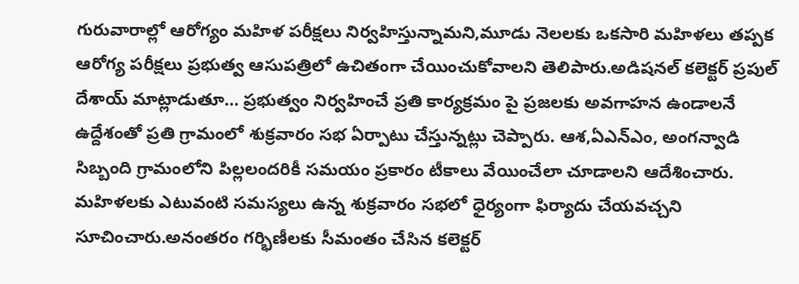గురువారాల్లో ఆరోగ్యం మహిళ పరీక్షలు నిర్వహిస్తున్నామని,మూడు నెలలకు ఒకసారి మహిళలు తప్పక ఆరోగ్య పరీక్షలు ప్రభుత్వ ఆసుపత్రిలో ఉచితంగా చేయించుకోవాలని తెలిపారు.అడిషనల్ కలెక్టర్ ప్రపుల్ దేశాయ్ మాట్లాడుతూ… ప్రభుత్వం నిర్వహించే ప్రతి కార్యక్రమం పై ప్రజలకు అవగాహన ఉండాలనే ఉద్దేశంతో ప్రతి గ్రామంలో శుక్రవారం సభ ఏర్పాటు చేస్తున్నట్లు చెప్పారు. ఆశ,ఏఎన్ఎం, అంగన్వాడి సిబ్బంది గ్రామంలోని పిల్లలందరికీ సమయం ప్రకారం టీకాలు వేయించేలా చూడాలని ఆదేశించారు. మహిళలకు ఎటువంటి సమస్యలు ఉన్న శుక్రవారం సభలో ధైర్యంగా ఫిర్యాదు చేయవచ్చని సూచించారు.అనంతరం గర్భిణీలకు సీమంతం చేసిన కలెక్టర్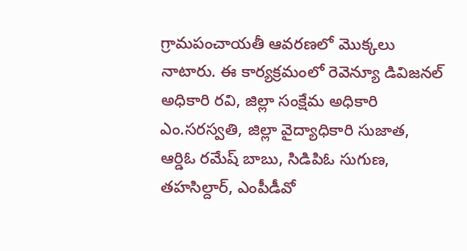గ్రామపంచాయతీ ఆవరణలో మొక్కలు నాటారు. ఈ కార్యక్రమంలో రెవెన్యూ డివిజనల్ అధికారి రవి, జిల్లా సంక్షేమ అధికారి ఎం.సరస్వతి, జిల్లా వైద్యాధికారి సుజాత, ఆర్డిఓ రమేష్ బాబు, సిడిపిఓ సుగుణ, తహసిల్దార్, ఎంపీడీవో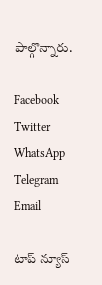పాల్గొన్నారు.

Facebook
Twitter
WhatsApp
Telegram
Email

టాప్ న్యూస్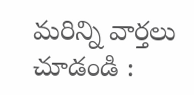మరిన్ని వార్తలు చూడండి :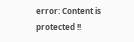error: Content is protected !!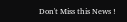Don't Miss this News !